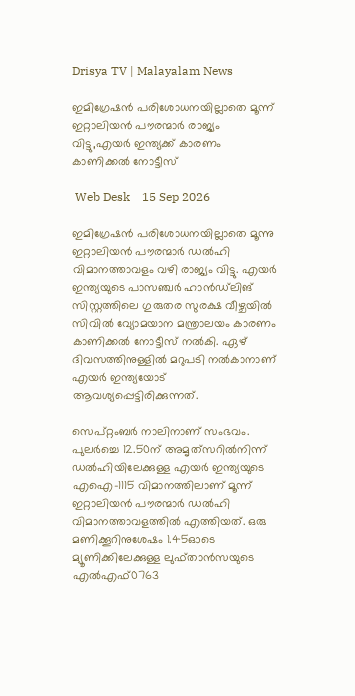Drisya TV | Malayalam News

ഇമിഗ്രേഷൻ പരിശോധനയില്ലാതെ മൂന്ന് ഇറ്റാലിയൻ പൗരന്മാർ രാജ്യം വിട്ടു,എയർ ഇന്ത്യക്ക് കാരണം കാണിക്കൽ നോട്ടീസ്

 Web Desk    15 Sep 2026

ഇമിഗ്രേഷൻ പരിശോധനയില്ലാതെ മൂന്നു ഇറ്റാലിയൻ പൗരന്മാർ ഡൽഹി വിമാനത്താവളം വഴി രാജ്യം വിട്ടു. എയർ ഇന്ത്യയുടെ പാസഞ്ചർ ഹാൻഡ്‌ലിങ് സിസ്റ്റത്തിലെ ഗുരുതര സുരക്ഷ വീഴ്ചയിൽ സിവിൽ വ്യോമയാന മന്ത്രാലയം കാരണം കാണിക്കൽ നോട്ടീസ് നൽകി. ഏഴ് ദിവസത്തിനുള്ളിൽ മറുപടി നൽകാനാണ് എയർ ഇന്ത്യയോട് ആവശ്യപ്പെട്ടിരിക്കുന്നത്.

സെപ്റ്റംബർ നാലിനാണ് സംഭവം. പുലർച്ചെ 12.50ന് അമൃത്‌സറിൽനിന്ന് ഡൽഹിയിലേക്കുള്ള എയർ ഇന്ത്യയുടെ എഐ–1115 വിമാനത്തിലാണ് മൂന്ന് ഇറ്റാലിയൻ പൗരന്മാർ ഡൽഹി വിമാനത്താവളത്തിൽ എത്തിയത്. ഒരു മണിക്കൂറിനുശേഷം 1.45ഓടെ മ്യൂണിക്കിലേക്കുള്ള ലുഫ്താൻസയുടെ എൽഎഫ്0763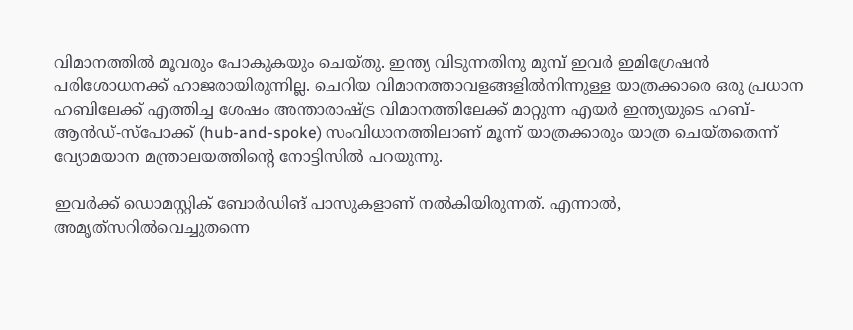വിമാനത്തിൽ മൂവരും പോകുകയും ചെയ്തു. ഇന്ത്യ വിടുന്നതിനു മുമ്പ് ഇവർ ഇമിഗ്രേഷൻ പരിശോധനക്ക് ഹാജരായിരുന്നില്ല. ചെറിയ വിമാനത്താവളങ്ങളിൽനിന്നുള്ള യാത്രക്കാരെ ഒരു പ്രധാന ഹബിലേക്ക് എത്തിച്ച ശേഷം അന്താരാഷ്ട്ര വിമാനത്തിലേക്ക് മാറ്റുന്ന എയർ ഇന്ത്യയുടെ ഹബ്-ആൻഡ്-സ്പോക്ക് (hub-and-spoke) സംവിധാനത്തിലാണ് മൂന്ന് യാത്രക്കാരും യാത്ര ചെയ്തതെന്ന് വ്യോമയാന മന്ത്രാലയത്തിന്റെ നോട്ടിസിൽ പറയുന്നു.

ഇവർക്ക് ഡൊമസ്റ്റിക് ബോർഡിങ് പാസുകളാണ് നൽകിയിരുന്നത്. എന്നാൽ, അമൃത്‌സറിൽവെച്ചുതന്നെ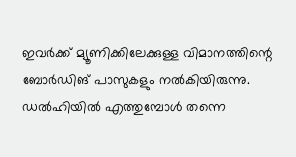ഇവർക്ക് മ്യൂണിക്കിലേക്കുള്ള വിമാനത്തിന്റെ ബോർഡിങ് പാസുകളും നൽകിയിരുന്നു. ഡൽഹിയിൽ എത്തുമ്പോൾ തന്നെ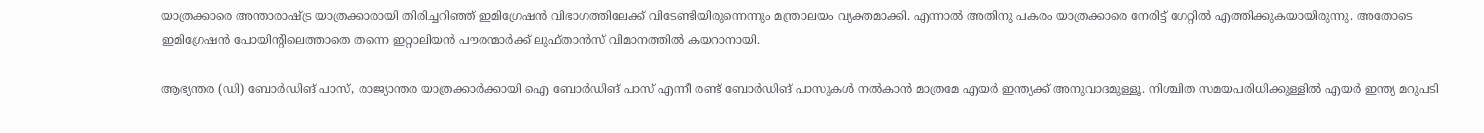യാത്രക്കാരെ അന്താരാഷ്ട്ര യാത്രക്കാരായി തിരിച്ചറിഞ്ഞ് ഇമിഗ്രേഷൻ വിഭാഗത്തിലേക്ക് വിടേണ്ടിയിരുന്നെന്നും മന്ത്രാലയം വ്യക്തമാക്കി. എന്നാൽ അതിനു പകരം യാത്രക്കാരെ നേരിട്ട് ഗേറ്റിൽ എത്തിക്കുകയായിരുന്നു. അതോടെ ഇമിഗ്രേഷൻ പോയിന്റിലെത്താതെ തന്നെ ഇറ്റാലിയൻ പൗരന്മാർക്ക് ലുഫ്താൻസ് വിമാനത്തിൽ കയറാനായി.

ആഭ്യന്തര (ഡി) ബോർഡിങ് പാസ്, രാജ്യാന്തര യാത്രക്കാർക്കായി ഐ ബോർഡിങ് പാസ് എന്നീ രണ്ട് ബോർഡിങ് പാസുകൾ നൽകാൻ മാത്രമേ എയർ ഇന്ത്യക്ക് അനുവാദമുള്ളൂ. നിശ്ചിത സമയപരിധിക്കുള്ളിൽ എയർ ഇന്ത്യ മറുപടി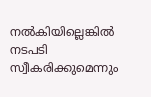നൽകിയില്ലെങ്കിൽ നടപടി സ്വീകരിക്കുമെന്നും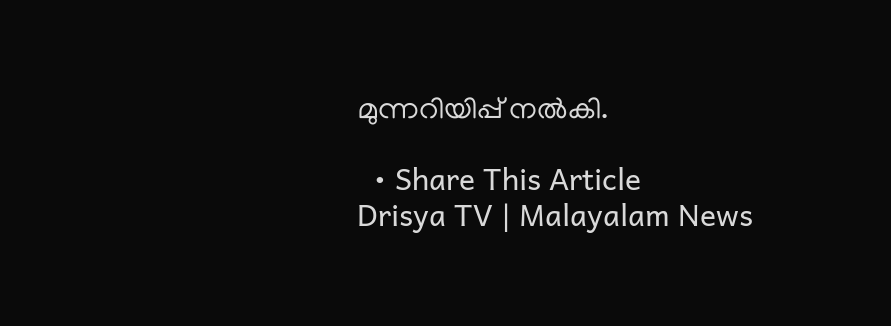മുന്നറിയിപ്പ് നൽകി.

  • Share This Article
Drisya TV | Malayalam News